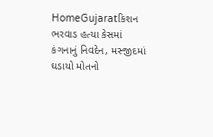HomeGujaratકિશન ભરવાડ હત્યા કેસમાં કંગનાનું નિવદેન, મસ્જીદમાં ઘડાયો મોતનો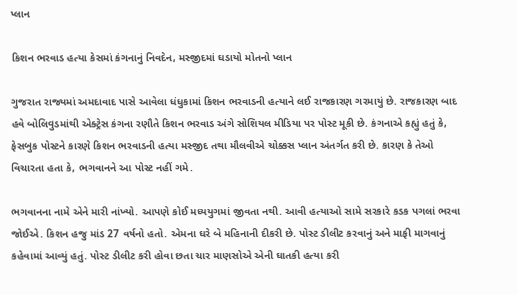પ્લાન

કિશન ભરવાડ હત્યા કેસમાં કંગનાનું નિવદેન, મસ્જીદમાં ઘડાયો મોતનો પ્લાન

ગુજરાત રાજ્યમાં અમદાવાદ પાસે આવેલા ધંધુકામાં કિશન ભરવાડની હત્યાને લઈ રાજકારણ ગરમાયું છે. રાજકારણ બાદ હવે બોલિવુડમાંથી એક્ટ્રેસ કંગના રણૌતે કિશન ભરવાડ અંગે સોશિયલ મીડિયા પર પોસ્ટ મૂકી છે. કંગનાએ કહ્યું હતું કે, ફેસબુક પોસ્ટને કારણે કિશન ભરવાડની હત્યા મસ્જીદ તથા મૌલવીએ ચોક્કસ પ્લાન અંતર્ગત કરી છે. કારણ કે તેઓ વિચારતા હતા કે, ભગવાનને આ પોસ્ટ નહીં ગમે.

ભગવાનના નામે એને મારી નાંખ્યો. આપણે કોઈ મધ્યયુગમાં જીવતા નથી. આવી હત્યાઓ સામે સરકારે કડક પગલાં ભરવા જોઈએ. કિશન હજુ માંડ 27 વર્ષનો હતો. એમના ઘરે બે મહિનાની દીકરી છે. પોસ્ટ ડીલીટ કરવાનું અને માફી માગવાનું કહેવામાં આવ્યું હતું. પોસ્ટ ડીલીટ કરી હોવા છતા ચાર માણસોએ એની ઘાતકી હત્યા કરી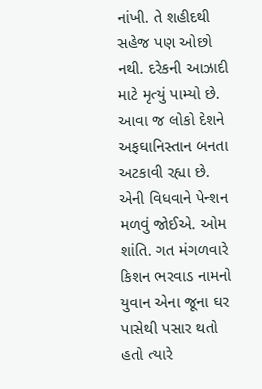નાંખી. તે શહીદથી સહેજ પણ ઓછો નથી. દરેકની આઝાદી માટે મૃત્યું પામ્યો છે. આવા જ લોકો દેશને અફઘાનિસ્તાન બનતા અટકાવી રહ્યા છે. એની વિધવાને પેન્શન મળવું જોઈએ. ઓમ શાંતિ. ગત મંગળવારે કિશન ભરવાડ નામનો યુવાન એના જૂના ઘર પાસેથી પસાર થતો હતો ત્યારે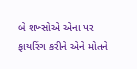બે શખ્સોએ એના પર ફાયરિંગ કરીને એને મોતને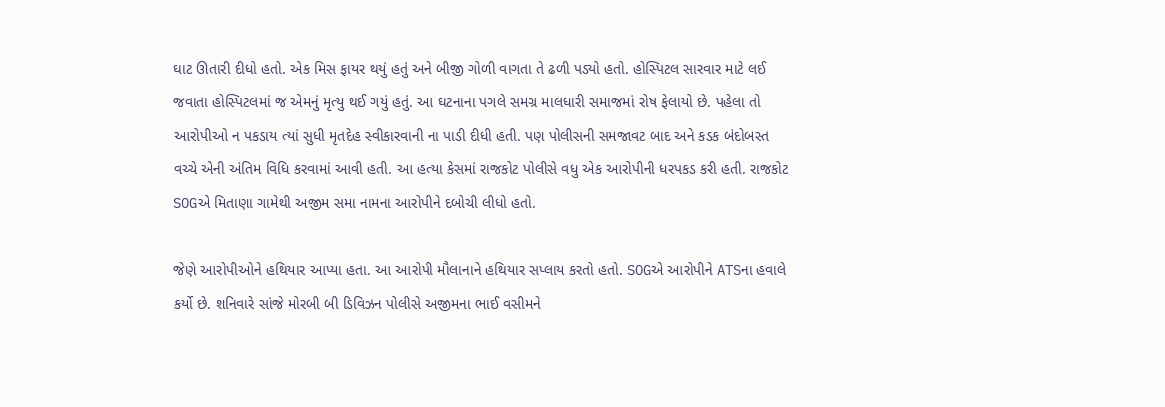ઘાટ ઊતારી દીધો હતો. એક મિસ ફાયર થયું હતું અને બીજી ગોળી વાગતા તે ઢળી પડ્યો હતો. હોસ્પિટલ સારવાર માટે લઈ જવાતા હોસ્પિટલમાં જ એમનું મૃત્યુ થઈ ગયું હતું. આ ઘટનાના પગલે સમગ્ર માલધારી સમાજમાં રોષ ફેલાયો છે. પહેલા તો આરોપીઓ ન પકડાય ત્યાં સુધી મૃતદેહ સ્વીકારવાની ના પાડી દીધી હતી. પણ પોલીસની સમજાવટ બાદ અને કડક બંદોબસ્ત વચ્ચે એની અંતિમ વિધિ કરવામાં આવી હતી. આ હત્યા કેસમાં રાજકોટ પોલીસે વધુ એક આરોપીની ધરપકડ કરી હતી. રાજકોટ SOGએ મિતાણા ગામેથી અજીમ સમા નામના આરોપીને દબોચી લીધો હતો.

જેણે આરોપીઓને હથિયાર આપ્યા હતા. આ આરોપી મૌલાનાને હથિયાર સપ્લાય કરતો હતો. SOGએ આરોપીને ATSના હવાલે કર્યો છે. શનિવારે સાંજે મોરબી બી ડિવિઝન પોલીસે અજીમના ભાઈ વસીમને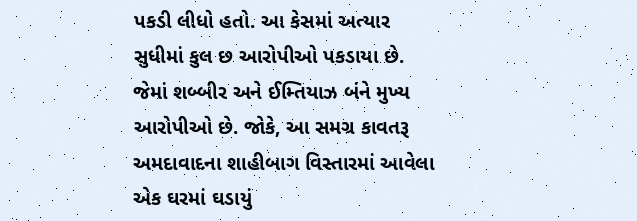પકડી લીધો હતો. આ કેસમાં અત્યાર સુધીમાં કુલ છ આરોપીઓ પકડાયા છે. જેમાં શબ્બીર અને ઈમ્તિયાઝ બંને મુખ્ય આરોપીઓ છે. જોકે, આ સમગ્ર કાવતરૂ અમદાવાદના શાહીબાગ વિસ્તારમાં આવેલા એક ઘરમાં ઘડાયું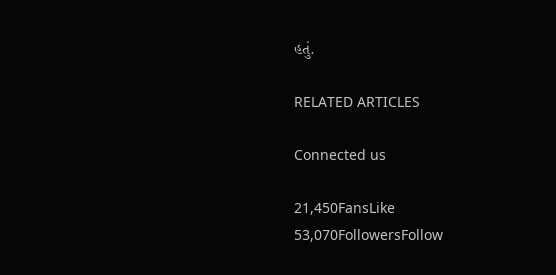હતું.

RELATED ARTICLES

Connected us

21,450FansLike
53,070FollowersFollow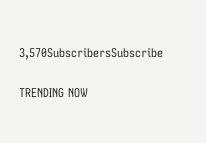3,570SubscribersSubscribe

TRENDING NOW